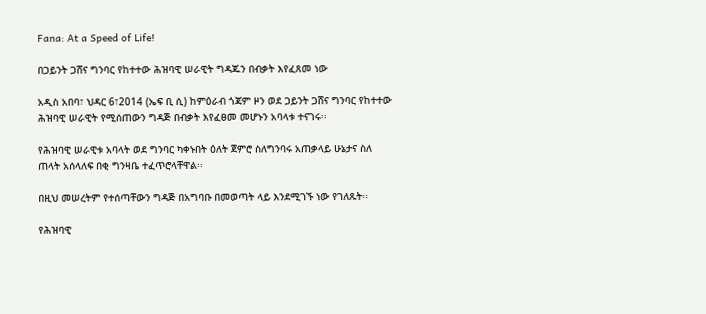Fana: At a Speed of Life!

በጋይንት ጋሸና ግንባር የከተተው ሕዝባዊ ሠራዊት ግዳጁን በብቃት እየፈጸመ ነው

አዲስ አበባ፣ ህዳር 6፣2014 (ኤፍ ቢ ሲ) ከምዕራብ ጎጃም ዞን ወደ ጋይንት ጋሸና ግንባር የከተተው ሕዝባዊ ሠራዊት የሚሰጠውን ግዳጅ በብቃት እየፈፀመ መሆኑን አባላቱ ተናገሩ፡፡

የሕዝባዊ ሠራዊቱ አባላት ወደ ግንባር ካቀኑበት ዕለት ጀምሮ ስለግንባሩ አጠቃላይ ሁኔታና ስለ ጠላት አሰላለፍ በቂ ግንዛቤ ተፈጥሮላቸዋል፡፡

በዚህ መሠረትም የተሰጣቸውን ግዳጅ በአግባቡ በመወጣት ላይ እንደሚገኙ ነው የገለጹት፡፡

የሕዝባዊ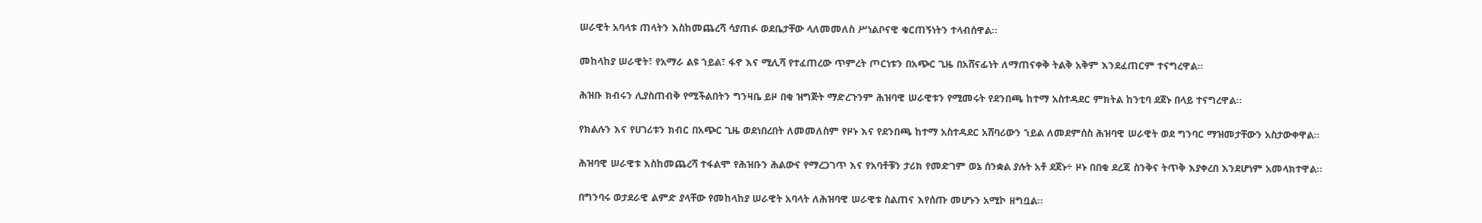ሠራዊት አባላቱ ጠላትን እስከመጨረሻ ሳያጠፉ ወደቤታቸው ላለመመለስ ሥነልቦናዊ ቁርጠኝነትን ተላብሰዋል፡፡

መከላከያ ሠራዊት፣ የአማራ ልዩ ኀይል፣ ፋኖ እና ሚሊሻ የተፈጠረው ጥምረት ጦርነቱን በአጭር ጊዜ በአሸናፊነት ለማጠናቀቅ ትልቅ አቅም እንደፈጠርም ተናግረዋል፡፡

ሕዝቡ ክብሩን ሊያስጠብቅ የሚችልበትን ግንዛቤ ይዞ በቂ ዝግጅት ማድረጉንም ሕዝባዊ ሠራዊቱን የሚመሩት የደንበጫ ከተማ አስተዳደር ምክትል ከንቲባ ደጀኑ በላይ ተናግረዋል፡፡

የክልሉን እና የሀገሪቱን ክብር በአጭር ጊዜ ወደነበረበት ለመመለስም የዞኑ እና የደንበጫ ከተማ አስተዳደር አሸባሪውን ኀይል ለመደምሰስ ሕዝባዊ ሠራዊት ወደ ግንባር ማዝመታቸውን አስታውቀዋል፡፡

ሕዝባዊ ሠራዊቱ እስከመጨረሻ ተፋልሞ የሕዝቡን ሕልውና የማረጋገጥ እና የአባቶቹን ታሪክ የመድገም ወኔ ሰንቋል ያሉት አቶ ደጀኑ÷ ዞኑ በበቂ ደረጃ ስንቅና ትጥቅ እያቀረበ እንደሆነም አመላክተዋል፡፡

በግንባሩ ወታደራዊ ልምድ ያላቸው የመከላከያ ሠራዊት አባላት ለሕዝባዊ ሠራዊቱ ስልጠና እየሰጡ መሆኑን አሚኮ ዘግቧል፡፡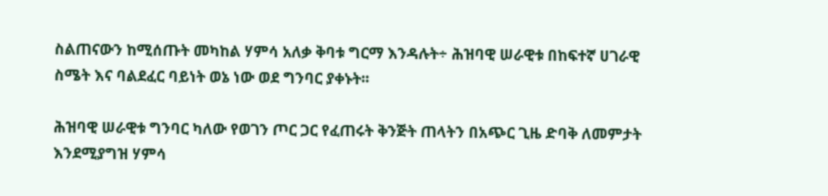ስልጠናውን ከሚሰጡት መካከል ሃምሳ አለቃ ቅባቱ ግርማ እንዳሉት÷ ሕዝባዊ ሠራዊቱ በከፍተኛ ሀገራዊ ስሜት እና ባልደፈር ባይነት ወኔ ነው ወደ ግንባር ያቀኑት፡፡

ሕዝባዊ ሠራዊቱ ግንባር ካለው የወገን ጦር ጋር የፈጠሩት ቅንጅት ጠላትን በአጭር ጊዜ ድባቅ ለመምታት እንደሚያግዝ ሃምሳ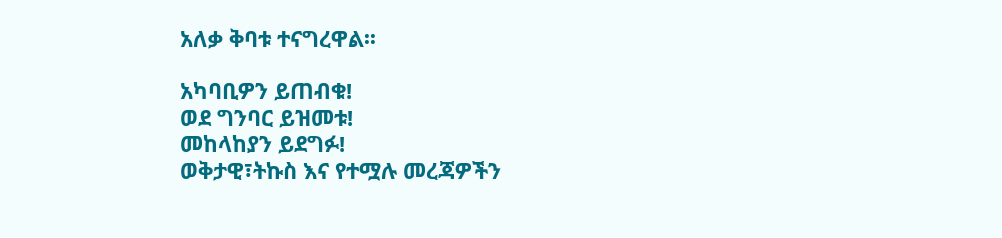አለቃ ቅባቱ ተናግረዋል፡፡

አካባቢዎን ይጠብቁ!
ወደ ግንባር ይዝመቱ!
መከላከያን ይደግፉ!
ወቅታዊ፣ትኩስ እና የተሟሉ መረጃዎችን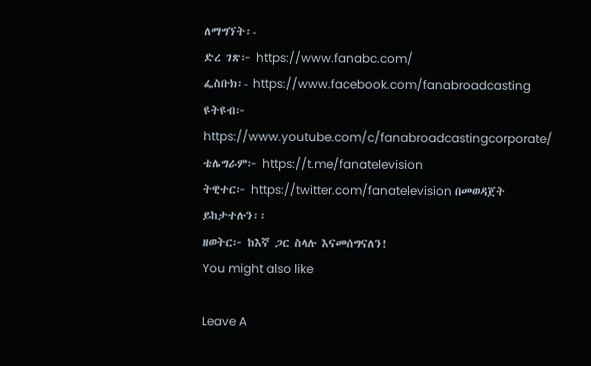ለማግኘት፡-
ድረ ገጽ፦ https://www.fanabc.com/
ፌስቡክ፡- https://www.facebook.com/fanabroadcasting
ዩትዩብ፦ https://www.youtube.com/c/fanabroadcastingcorporate/
ቴሌግራም፦ https://t.me/fanatelevision
ትዊተር፦ https://twitter.com/fanatelevision በመወዳጀት ይከታተሉን፡፡
ዘወትር፦ ከእኛ ጋር ስላሉ እናመሰግናለን!
You might also like

Leave A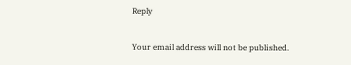Reply

Your email address will not be published.